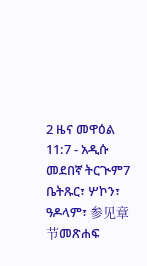2 ዜና መዋዕል 11:7 - አዲሱ መደበኛ ትርጒም7 ቤትጹር፣ ሦኮን፣ ዓዶላም፣ 参见章节መጽሐፍ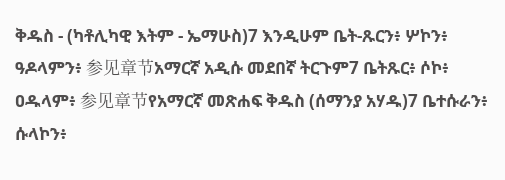ቅዱስ - (ካቶሊካዊ እትም - ኤማሁስ)7 እንዲሁም ቤት-ጹርን፥ ሦኮን፥ ዓዶላምን፥ 参见章节አማርኛ አዲሱ መደበኛ ትርጉም7 ቤትጹር፥ ሶኮ፥ ዐዱላም፥ 参见章节የአማርኛ መጽሐፍ ቅዱስ (ሰማንያ አሃዱ)7 ቤተሱራን፥ ሱላኮን፥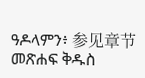ዓዶላምን፥ 参见章节መጽሐፍ ቅዱስ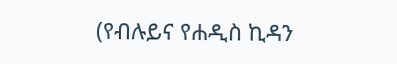(የብሉይና የሐዲስ ኪዳን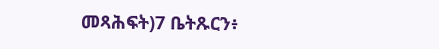መጻሕፍት)7 ቤትጹርን፥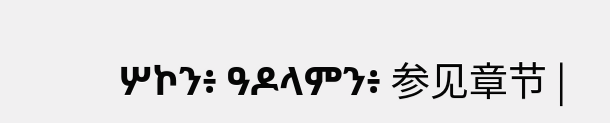ሦኮን፥ ዓዶላምን፥ 参见章节 |